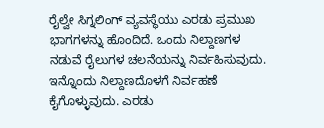ರೈಲ್ವೇ ಸಿಗ್ನಲಿಂಗ್ ವ್ಯವಸ್ಥೆಯು ಎರಡು ಪ್ರಮುಖ ಭಾಗಗಳನ್ನು ಹೊಂದಿದೆ. ಒಂದು ನಿಲ್ದಾಣಗಳ ನಡುವೆ ರೈಲುಗಳ ಚಲನೆಯನ್ನು ನಿರ್ವಹಿಸುವುದು. ಇನ್ನೊಂದು ನಿಲ್ದಾಣದೊಳಗೆ ನಿರ್ವಹಣೆ ಕೈಗೊಳ್ಳುವುದು. ಎರಡು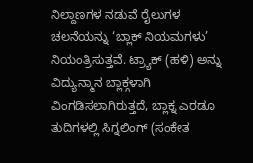ನಿಲ್ದಾಣಗಳ ನಡುವೆ ರೈಲುಗಳ ಚಲನೆಯನ್ನು ‘ಬ್ಲಾಕ್ ನಿಯಮಗಳು’ ನಿಯಂತ್ರಿಸುತ್ತವೆ. ಟ್ರ್ಯಾಕ್ (ಹಳಿ) ಅನ್ನು ವಿದ್ಯುನ್ಮಾನ ಬ್ಲಾಕ್ಗಳಾಗಿ ವಿಂಗಡಿಸಲಾಗಿರುತ್ತದೆ, ಬ್ಲಾಕ್ನ ಎರಡೂ ತುದಿಗಳಲ್ಲಿ ಸಿಗ್ನಲಿಂಗ್ (ಸಂಕೇತ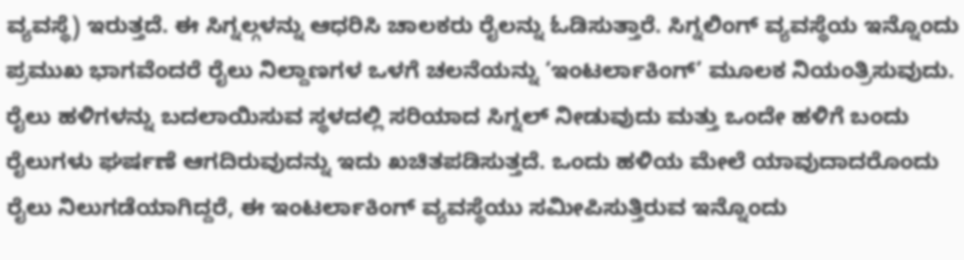ವ್ಯವಸ್ಥೆ) ಇರುತ್ತದೆ. ಈ ಸಿಗ್ನಲ್ಗಳನ್ನು ಆಧರಿಸಿ ಚಾಲಕರು ರೈಲನ್ನು ಓಡಿಸುತ್ತಾರೆ. ಸಿಗ್ನಲಿಂಗ್ ವ್ಯವಸ್ಥೆಯ ಇನ್ನೊಂದು ಪ್ರಮುಖ ಭಾಗವೆಂದರೆ ರೈಲು ನಿಲ್ದಾಣಗಳ ಒಳಗೆ ಚಲನೆಯನ್ನು ‘ಇಂಟರ್ಲಾಕಿಂಗ್’ ಮೂಲಕ ನಿಯಂತ್ರಿಸುವುದು. ರೈಲು ಹಳಿಗಳನ್ನು ಬದಲಾಯಿಸುವ ಸ್ಥಳದಲ್ಲಿ ಸರಿಯಾದ ಸಿಗ್ನಲ್ ನೀಡುವುದು ಮತ್ತು ಒಂದೇ ಹಳಿಗೆ ಬಂದು ರೈಲುಗಳು ಘರ್ಷಣೆ ಆಗದಿರುವುದನ್ನು ಇದು ಖಚಿತಪಡಿಸುತ್ತದೆ. ಒಂದು ಹಳಿಯ ಮೇಲೆ ಯಾವುದಾದರೊಂದು ರೈಲು ನಿಲುಗಡೆಯಾಗಿದ್ದರೆ, ಈ ಇಂಟರ್ಲಾಕಿಂಗ್ ವ್ಯವಸ್ಥೆಯು ಸಮೀಪಿಸುತ್ತಿರುವ ಇನ್ನೊಂದು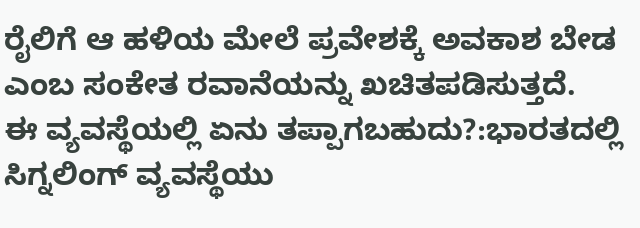ರೈಲಿಗೆ ಆ ಹಳಿಯ ಮೇಲೆ ಪ್ರವೇಶಕ್ಕೆ ಅವಕಾಶ ಬೇಡ ಎಂಬ ಸಂಕೇತ ರವಾನೆಯನ್ನು ಖಚಿತಪಡಿಸುತ್ತದೆ.
ಈ ವ್ಯವಸ್ಥೆಯಲ್ಲಿ ಏನು ತಪ್ಪಾಗಬಹುದು?:ಭಾರತದಲ್ಲಿ ಸಿಗ್ನಲಿಂಗ್ ವ್ಯವಸ್ಥೆಯು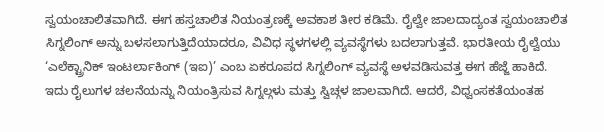ಸ್ವಯಂಚಾಲಿತವಾಗಿದೆ. ಈಗ ಹಸ್ತಚಾಲಿತ ನಿಯಂತ್ರಣಕ್ಕೆ ಅವಕಾಶ ತೀರ ಕಡಿಮೆ. ರೈಲ್ವೇ ಜಾಲದಾದ್ಯಂತ ಸ್ವಯಂಚಾಲಿತ ಸಿಗ್ನಲಿಂಗ್ ಅನ್ನು ಬಳಸಲಾಗುತ್ತಿದೆಯಾದರೂ, ವಿವಿಧ ಸ್ಥಳಗಳಲ್ಲಿ ವ್ಯವಸ್ಥೆಗಳು ಬದಲಾಗುತ್ತವೆ. ಭಾರತೀಯ ರೈಲ್ವೆಯು ‘ಎಲೆಕ್ಟ್ರಾನಿಕ್ ಇಂಟರ್ಲಾಕಿಂಗ್ (ಇಐ)’ ಎಂಬ ಏಕರೂಪದ ಸಿಗ್ನಲಿಂಗ್ ವ್ಯವಸ್ಥೆ ಅಳವಡಿಸುವತ್ತ ಈಗ ಹೆಜ್ಜೆ ಹಾಕಿದೆ. ಇದು ರೈಲುಗಳ ಚಲನೆಯನ್ನು ನಿಯಂತ್ರಿಸುವ ಸಿಗ್ನಲ್ಗಳು ಮತ್ತು ಸ್ವಿಚ್ಗಳ ಜಾಲವಾಗಿದೆ. ಆದರೆ, ವಿಧ್ವಂಸಕತೆಯಂತಹ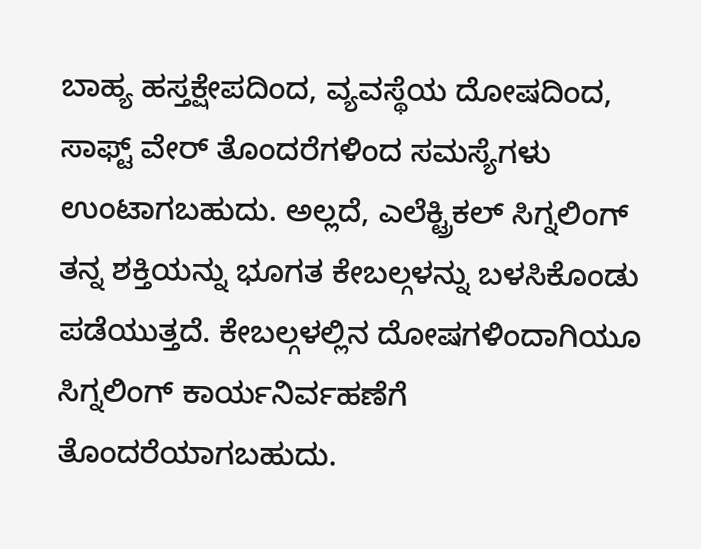ಬಾಹ್ಯ ಹಸ್ತಕ್ಷೇಪದಿಂದ, ವ್ಯವಸ್ಥೆಯ ದೋಷದಿಂದ, ಸಾಫ್ಟ್ ವೇರ್ ತೊಂದರೆಗಳಿಂದ ಸಮಸ್ಯೆಗಳು ಉಂಟಾಗಬಹುದು. ಅಲ್ಲದೆ, ಎಲೆಕ್ಟ್ರಿಕಲ್ ಸಿಗ್ನಲಿಂಗ್ ತನ್ನ ಶಕ್ತಿಯನ್ನು ಭೂಗತ ಕೇಬಲ್ಗಳನ್ನು ಬಳಸಿಕೊಂಡು ಪಡೆಯುತ್ತದೆ. ಕೇಬಲ್ಗಳಲ್ಲಿನ ದೋಷಗಳಿಂದಾಗಿಯೂ ಸಿಗ್ನಲಿಂಗ್ ಕಾರ್ಯನಿರ್ವಹಣೆಗೆ ತೊಂದರೆಯಾಗಬಹುದು.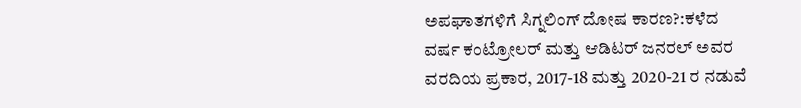ಅಪಘಾತಗಳಿಗೆ ಸಿಗ್ನಲಿಂಗ್ ದೋಷ ಕಾರಣ?:ಕಳೆದ ವರ್ಷ ಕಂಟ್ರೋಲರ್ ಮತ್ತು ಆಡಿಟರ್ ಜನರಲ್ ಅವರ ವರದಿಯ ಪ್ರಕಾರ, 2017-18 ಮತ್ತು 2020-21 ರ ನಡುವೆ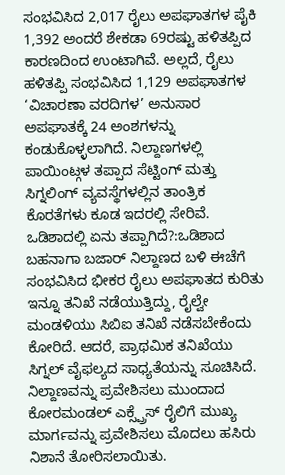ಸಂಭವಿಸಿದ 2,017 ರೈಲು ಅಪಘಾತಗಳ ಪೈಕಿ 1,392 ಅಂದರೆ ಶೇಕಡಾ 69ರಷ್ಟು ಹಳಿತಪ್ಪಿದ ಕಾರಣದಿಂದ ಉಂಟಾಗಿವೆ. ಅಲ್ಲದೆ, ರೈಲು ಹಳಿತಪ್ಪಿ ಸಂಭವಿಸಿದ 1,129 ಅಪಘಾತಗಳ ‘ವಿಚಾರಣಾ ವರದಿಗಳ’ ಅನುಸಾರ ಅಪಘಾತಕ್ಕೆ 24 ಅಂಶಗಳನ್ನು ಕಂಡುಕೊಳ್ಳಲಾಗಿದೆ. ನಿಲ್ದಾಣಗಳಲ್ಲಿ ಪಾಯಿಂಟ್ಗಳ ತಪ್ಪಾದ ಸೆಟ್ಟಿಂಗ್ ಮತ್ತು ಸಿಗ್ನಲಿಂಗ್ ವ್ಯವಸ್ಥೆಗಳಲ್ಲಿನ ತಾಂತ್ರಿಕ ಕೊರತೆಗಳು ಕೂಡ ಇದರಲ್ಲಿ ಸೇರಿವೆ.
ಒಡಿಶಾದಲ್ಲಿ ಏನು ತಪ್ಪಾಗಿದೆ?:ಒಡಿಶಾದ ಬಹನಾಗಾ ಬಜಾರ್ ನಿಲ್ದಾಣದ ಬಳಿ ಈಚೆಗೆ ಸಂಭವಿಸಿದ ಭೀಕರ ರೈಲು ಅಪಘಾತದ ಕುರಿತು ಇನ್ನೂ ತನಿಖೆ ನಡೆಯುತ್ತಿದ್ದು, ರೈಲ್ವೇ ಮಂಡಳಿಯು ಸಿಬಿಐ ತನಿಖೆ ನಡೆಸಬೇಕೆಂದು ಕೋರಿದೆ. ಆದರೆ, ಪ್ರಾಥಮಿಕ ತನಿಖೆಯು ಸಿಗ್ನಲ್ ವೈಫಲ್ಯದ ಸಾಧ್ಯತೆಯನ್ನು ಸೂಚಿಸಿದೆ. ನಿಲ್ದಾಣವನ್ನು ಪ್ರವೇಶಿಸಲು ಮುಂದಾದ ಕೋರಮಂಡಲ್ ಎಕ್ಸ್ಪ್ರೆಸ್ ರೈಲಿಗೆ ಮುಖ್ಯ ಮಾರ್ಗವನ್ನು ಪ್ರವೇಶಿಸಲು ಮೊದಲು ಹಸಿರು ನಿಶಾನೆ ತೋರಿಸಲಾಯಿತು.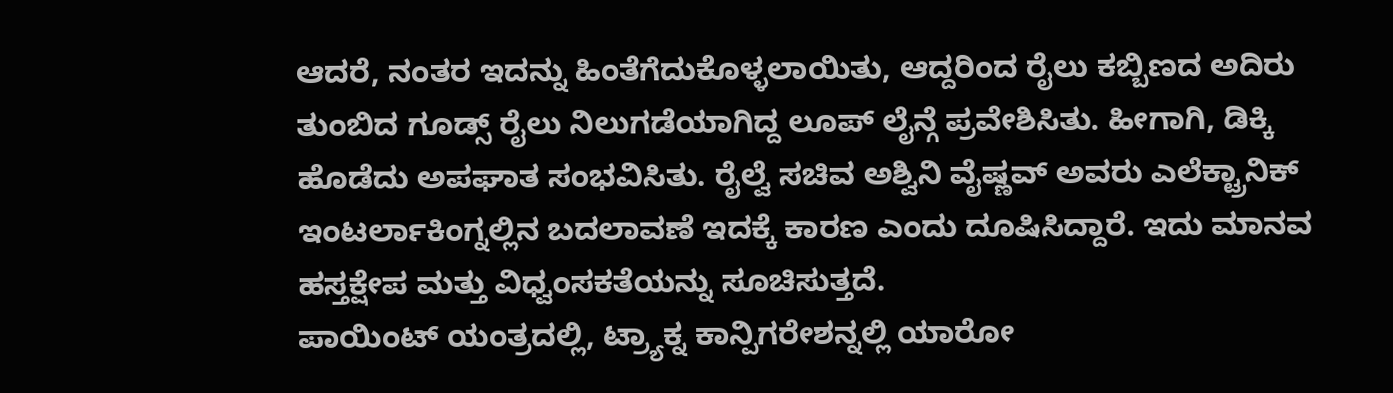ಆದರೆ, ನಂತರ ಇದನ್ನು ಹಿಂತೆಗೆದುಕೊಳ್ಳಲಾಯಿತು, ಆದ್ದರಿಂದ ರೈಲು ಕಬ್ಬಿಣದ ಅದಿರು ತುಂಬಿದ ಗೂಡ್ಸ್ ರೈಲು ನಿಲುಗಡೆಯಾಗಿದ್ದ ಲೂಪ್ ಲೈನ್ಗೆ ಪ್ರವೇಶಿಸಿತು. ಹೀಗಾಗಿ, ಡಿಕ್ಕಿ ಹೊಡೆದು ಅಪಘಾತ ಸಂಭವಿಸಿತು. ರೈಲ್ವೆ ಸಚಿವ ಅಶ್ವಿನಿ ವೈಷ್ಣವ್ ಅವರು ಎಲೆಕ್ಟ್ರಾನಿಕ್ ಇಂಟರ್ಲಾಕಿಂಗ್ನಲ್ಲಿನ ಬದಲಾವಣೆ ಇದಕ್ಕೆ ಕಾರಣ ಎಂದು ದೂಷಿಸಿದ್ದಾರೆ. ಇದು ಮಾನವ ಹಸ್ತಕ್ಷೇಪ ಮತ್ತು ವಿಧ್ವಂಸಕತೆಯನ್ನು ಸೂಚಿಸುತ್ತದೆ.
ಪಾಯಿಂಟ್ ಯಂತ್ರದಲ್ಲಿ, ಟ್ರ್ಯಾಕ್ನ ಕಾನ್ಪಿಗರೇಶನ್ನಲ್ಲಿ ಯಾರೋ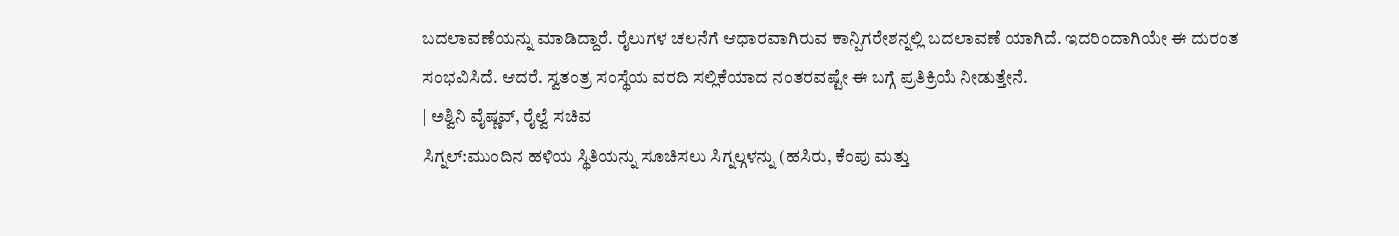ಬದಲಾವಣೆಯನ್ನು ಮಾಡಿದ್ದಾರೆ. ರೈಲುಗಳ ಚಲನೆಗೆ ಆಧಾರವಾಗಿರುವ ಕಾನ್ಪಿಗರೇಶನ್ನಲ್ಲಿ ಬದಲಾವಣೆ ಯಾಗಿದೆ. ಇದರಿಂದಾಗಿಯೇ ಈ ದುರಂತ ಸಂಭವಿಸಿದೆ. ಆದರೆ. ಸ್ವತಂತ್ರ ಸಂಸ್ಥೆಯ ವರದಿ ಸಲ್ಲಿಕೆಯಾದ ನಂತರವಷ್ಟೇ ಈ ಬಗ್ಗೆ ಪ್ರತಿಕ್ರಿಯೆ ನೀಡುತ್ತೇನೆ.
| ಅಶ್ವಿನಿ ವೈಷ್ಣವ್, ರೈಲ್ವೆ ಸಚಿವ
ಸಿಗ್ನಲ್:ಮುಂದಿನ ಹಳಿಯ ಸ್ಥಿತಿಯನ್ನು ಸೂಚಿಸಲು ಸಿಗ್ನಲ್ಗಳನ್ನು (ಹಸಿರು, ಕೆಂಪು ಮತ್ತು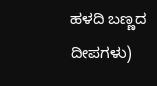ಹಳದಿ ಬಣ್ಣದ ದೀಪಗಳು)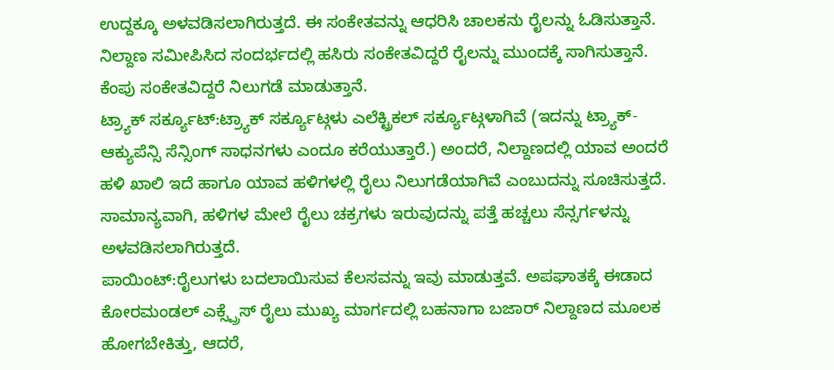ಉದ್ದಕ್ಕೂ ಅಳವಡಿಸಲಾಗಿರುತ್ತದೆ. ಈ ಸಂಕೇತವನ್ನು ಆಧರಿಸಿ ಚಾಲಕನು ರೈಲನ್ನು ಓಡಿಸುತ್ತಾನೆ. ನಿಲ್ದಾಣ ಸಮೀಪಿಸಿದ ಸಂದರ್ಭದಲ್ಲಿ ಹಸಿರು ಸಂಕೇತವಿದ್ದರೆ ರೈಲನ್ನು ಮುಂದಕ್ಕೆ ಸಾಗಿಸುತ್ತಾನೆ. ಕೆಂಪು ಸಂಕೇತವಿದ್ದರೆ ನಿಲುಗಡೆ ಮಾಡುತ್ತಾನೆ.
ಟ್ರ್ಯಾಕ್ ಸರ್ಕ್ಯೂಟ್:ಟ್ರ್ಯಾಕ್ ಸರ್ಕ್ಯೂಟ್ಗಳು ಎಲೆಕ್ಟ್ರಿಕಲ್ ಸರ್ಕ್ಯೂಟ್ಗಳಾಗಿವೆ (ಇದನ್ನು ಟ್ರ್ಯಾಕ್-ಆಕ್ಯುಪೆನ್ಸಿ ಸೆನ್ಸಿಂಗ್ ಸಾಧನಗಳು ಎಂದೂ ಕರೆಯುತ್ತಾರೆ.) ಅಂದರೆ, ನಿಲ್ದಾಣದಲ್ಲಿ ಯಾವ ಅಂದರೆ ಹಳಿ ಖಾಲಿ ಇದೆ ಹಾಗೂ ಯಾವ ಹಳಿಗಳಲ್ಲಿ ರೈಲು ನಿಲುಗಡೆಯಾಗಿವೆ ಎಂಬುದನ್ನು ಸೂಚಿಸುತ್ತದೆ. ಸಾಮಾನ್ಯವಾಗಿ, ಹಳಿಗಳ ಮೇಲೆ ರೈಲು ಚಕ್ರಗಳು ಇರುವುದನ್ನು ಪತ್ತೆ ಹಚ್ಚಲು ಸೆನ್ಸರ್ಗಳನ್ನು ಅಳವಡಿಸಲಾಗಿರುತ್ತದೆ.
ಪಾಯಿಂಟ್:ರೈಲುಗಳು ಬದಲಾಯಿಸುವ ಕೆಲಸವನ್ನು ಇವು ಮಾಡುತ್ತವೆ. ಅಪಘಾತಕ್ಕೆ ಈಡಾದ ಕೋರಮಂಡಲ್ ಎಕ್ಸ್ಪ್ರೆಸ್ ರೈಲು ಮುಖ್ಯ ಮಾರ್ಗದಲ್ಲಿ ಬಹನಾಗಾ ಬಜಾರ್ ನಿಲ್ದಾಣದ ಮೂಲಕ ಹೋಗಬೇಕಿತ್ತು, ಆದರೆ,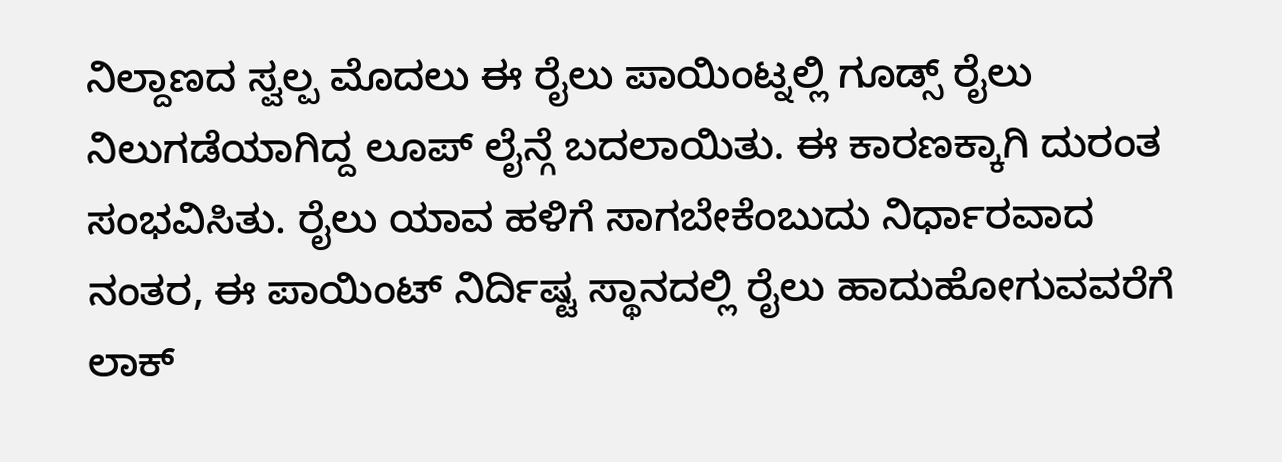ನಿಲ್ದಾಣದ ಸ್ವಲ್ಪ ಮೊದಲು ಈ ರೈಲು ಪಾಯಿಂಟ್ನಲ್ಲಿ ಗೂಡ್ಸ್ ರೈಲು ನಿಲುಗಡೆಯಾಗಿದ್ದ ಲೂಪ್ ಲೈನ್ಗೆ ಬದಲಾಯಿತು. ಈ ಕಾರಣಕ್ಕಾಗಿ ದುರಂತ ಸಂಭವಿಸಿತು. ರೈಲು ಯಾವ ಹಳಿಗೆ ಸಾಗಬೇಕೆಂಬುದು ನಿರ್ಧಾರವಾದ ನಂತರ, ಈ ಪಾಯಿಂಟ್ ನಿರ್ದಿಷ್ಟ ಸ್ಥಾನದಲ್ಲಿ ರೈಲು ಹಾದುಹೋಗುವವರೆಗೆ ಲಾಕ್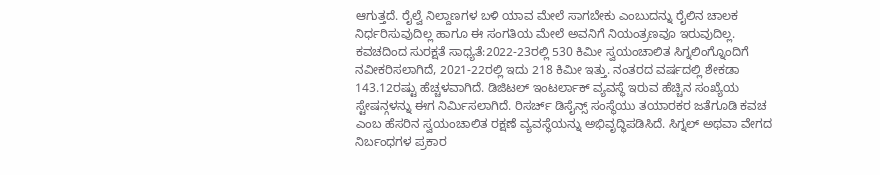ಆಗುತ್ತದೆ. ರೈಲ್ವೆ ನಿಲ್ದಾಣಗಳ ಬಳಿ ಯಾವ ಮೇಲೆ ಸಾಗಬೇಕು ಎಂಬುದನ್ನು ರೈಲಿನ ಚಾಲಕ ನಿರ್ಧರಿಸುವುದಿಲ್ಲ ಹಾಗೂ ಈ ಸಂಗತಿಯ ಮೇಲೆ ಅವನಿಗೆ ನಿಯಂತ್ರಣವೂ ಇರುವುದಿಲ್ಲ.
ಕವಚದಿಂದ ಸುರಕ್ಷತೆ ಸಾಧ್ಯತೆ:2022-23ರಲ್ಲಿ 530 ಕಿಮೀ ಸ್ವಯಂಚಾಲಿತ ಸಿಗ್ನಲಿಂಗ್ನೊಂದಿಗೆ ನವೀಕರಿಸಲಾಗಿದೆ, 2021-22ರಲ್ಲಿ ಇದು 218 ಕಿಮೀ ಇತ್ತು. ನಂತರದ ವರ್ಷದಲ್ಲಿ ಶೇಕಡಾ 143.12ರಷ್ಟು ಹೆಚ್ಚಳವಾಗಿದೆ. ಡಿಜಿಟಲ್ ಇಂಟರ್ಲಾಕ್ ವ್ಯವಸ್ಥೆ ಇರುವ ಹೆಚ್ಚಿನ ಸಂಖ್ಯೆಯ ಸ್ಟೇಷನ್ಗಳನ್ನು ಈಗ ನಿರ್ವಿುಸಲಾಗಿದೆ. ರಿಸರ್ಚ್ ಡಿಸೈನ್ಸ್ ಸಂಸ್ಥೆಯು ತಯಾರಕರ ಜತೆಗೂಡಿ ಕವಚ ಎಂಬ ಹೆಸರಿನ ಸ್ವಯಂಚಾಲಿತ ರಕ್ಷಣೆ ವ್ಯವಸ್ಥೆಯನ್ನು ಅಭಿವೃದ್ಧಿಪಡಿಸಿದೆ. ಸಿಗ್ನಲ್ ಅಥವಾ ವೇಗದ ನಿರ್ಬಂಧಗಳ ಪ್ರಕಾರ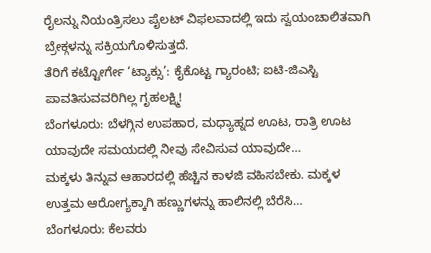ರೈಲನ್ನು ನಿಯಂತ್ರಿಸಲು ಪೈಲಟ್ ವಿಫಲವಾದಲ್ಲಿ ಇದು ಸ್ವಯಂಚಾಲಿತವಾಗಿ ಬ್ರೇಕ್ಗಳನ್ನು ಸಕ್ರಿಯಗೊಳಿಸುತ್ತದೆ.
ತೆರಿಗೆ ಕಟ್ಟೋರ್ಗೇ ‘ಟ್ಯಾಕ್ಸು’: ಕೈಕೊಟ್ಟ ಗ್ಯಾರಂಟಿ; ಐಟಿ-ಜಿಎಸ್ಟಿ ಪಾವತಿಸುವವರಿಗಿಲ್ಲ ಗೃಹಲಕ್ಷ್ಮಿ!
ಬೆಂಗಳೂರು: ಬೆಳಗ್ಗಿನ ಉಪಹಾರ, ಮಧ್ಯಾಹ್ನದ ಊಟ, ರಾತ್ರಿ ಊಟ ಯಾವುದೇ ಸಮಯದಲ್ಲಿ ನೀವು ಸೇವಿಸುವ ಯಾವುದೇ…
ಮಕ್ಕಳು ತಿನ್ನುವ ಆಹಾರದಲ್ಲಿ ಹೆಚ್ಚಿನ ಕಾಳಜಿ ವಹಿಸಬೇಕು. ಮಕ್ಕಳ ಉತ್ತಮ ಆರೋಗ್ಯಕ್ಕಾಗಿ ಹಣ್ಣುಗಳನ್ನು ಹಾಲಿನಲ್ಲಿ ಬೆರೆಸಿ…
ಬೆಂಗಳೂರು: ಕೆಲವರು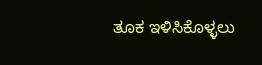ತೂಕ ಇಳಿಸಿಕೊಳ್ಳಲು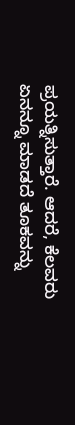ಪ್ರಯತ್ನಿಸುತ್ತಾರೆ. ಆದರೆ, ಕೆಲವರು ಏನನ್ನೂ ಮಾಡದೆ ತೂಕವನ್ನು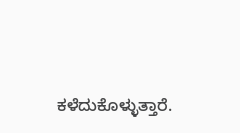ಕಳೆದುಕೊಳ್ಳುತ್ತಾರೆ.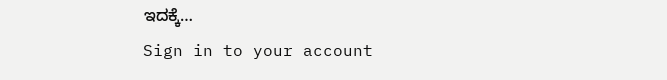ಇದಕ್ಕೆ…
Sign in to your account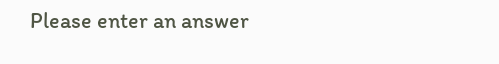Please enter an answer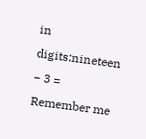in digits:nineteen − 3 =
Remember me